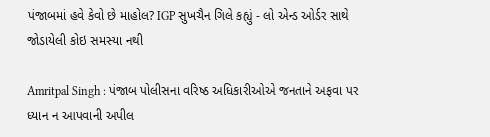પંજાબમાં હવે કેવો છે માહોલ? IGP સુખચૈન ગિલે કહ્યું - લો એન્ડ ઓર્ડર સાથે જોડાયેલી કોઇ સમસ્યા નથી

Amritpal Singh : પંજાબ પોલીસના વરિષ્ઠ અધિકારીઓએ જનતાને અફવા પર ધ્યાન ન આપવાની અપીલ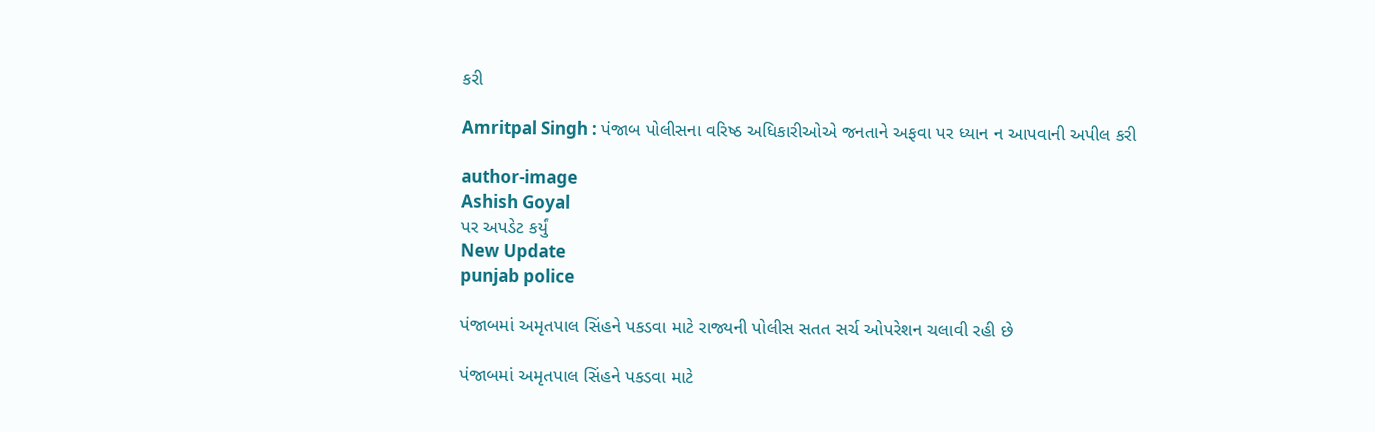કરી

Amritpal Singh : પંજાબ પોલીસના વરિષ્ઠ અધિકારીઓએ જનતાને અફવા પર ધ્યાન ન આપવાની અપીલ કરી

author-image
Ashish Goyal
પર અપડેટ કર્યું
New Update
punjab police

પંજાબમાં અમૃતપાલ સિંહને પકડવા માટે રાજ્યની પોલીસ સતત સર્ચ ઓપરેશન ચલાવી રહી છે

પંજાબમાં અમૃતપાલ સિંહને પકડવા માટે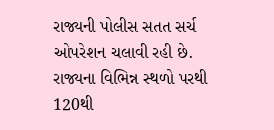રાજ્યની પોલીસ સતત સર્ચ ઓપરેશન ચલાવી રહી છે. રાજ્યના વિભિન્ન સ્થળો પરથી 120થી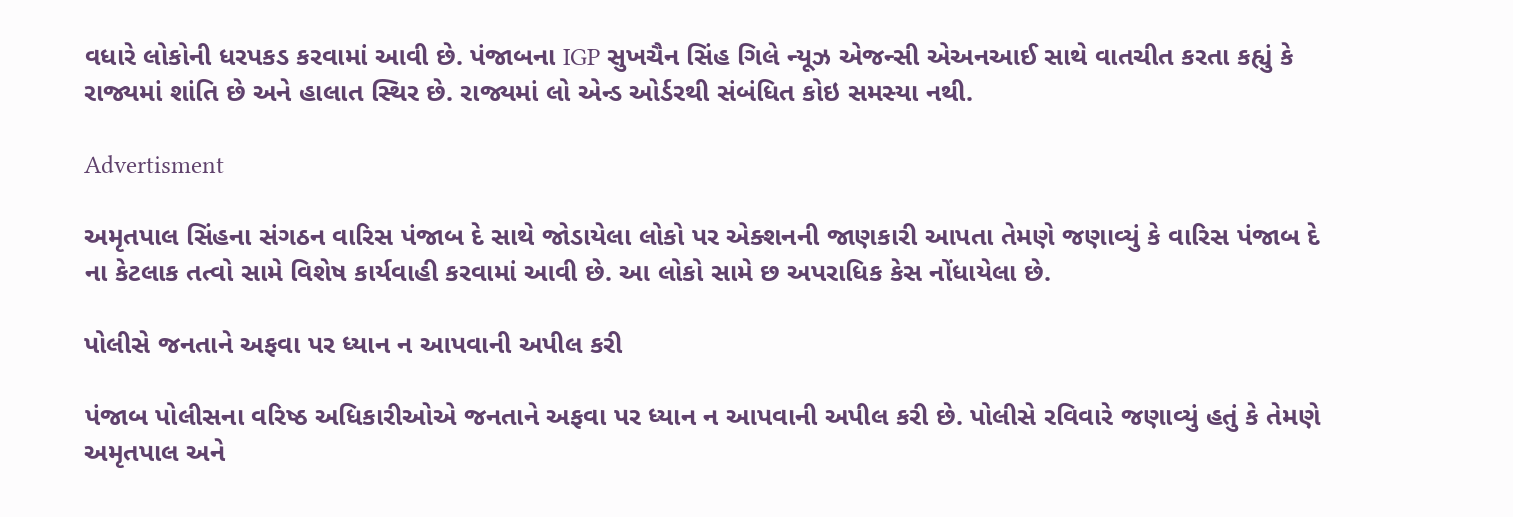વધારે લોકોની ધરપકડ કરવામાં આવી છે. પંજાબના IGP સુખચૈન સિંહ ગિલે ન્યૂઝ એજન્સી એઅનઆઈ સાથે વાતચીત કરતા કહ્યું કે રાજ્યમાં શાંતિ છે અને હાલાત સ્થિર છે. રાજ્યમાં લો એન્ડ ઓર્ડરથી સંબંધિત કોઇ સમસ્યા નથી.

Advertisment

અમૃતપાલ સિંહના સંગઠન વારિસ પંજાબ દે સાથે જોડાયેલા લોકો પર એક્શનની જાણકારી આપતા તેમણે જણાવ્યું કે વારિસ પંજાબ દે ના કેટલાક તત્વો સામે વિશેષ કાર્યવાહી કરવામાં આવી છે. આ લોકો સામે છ અપરાધિક કેસ નોંધાયેલા છે.

પોલીસે જનતાને અફવા પર ધ્યાન ન આપવાની અપીલ કરી

પંજાબ પોલીસના વરિષ્ઠ અધિકારીઓએ જનતાને અફવા પર ધ્યાન ન આપવાની અપીલ કરી છે. પોલીસે રવિવારે જણાવ્યું હતું કે તેમણે અમૃતપાલ અને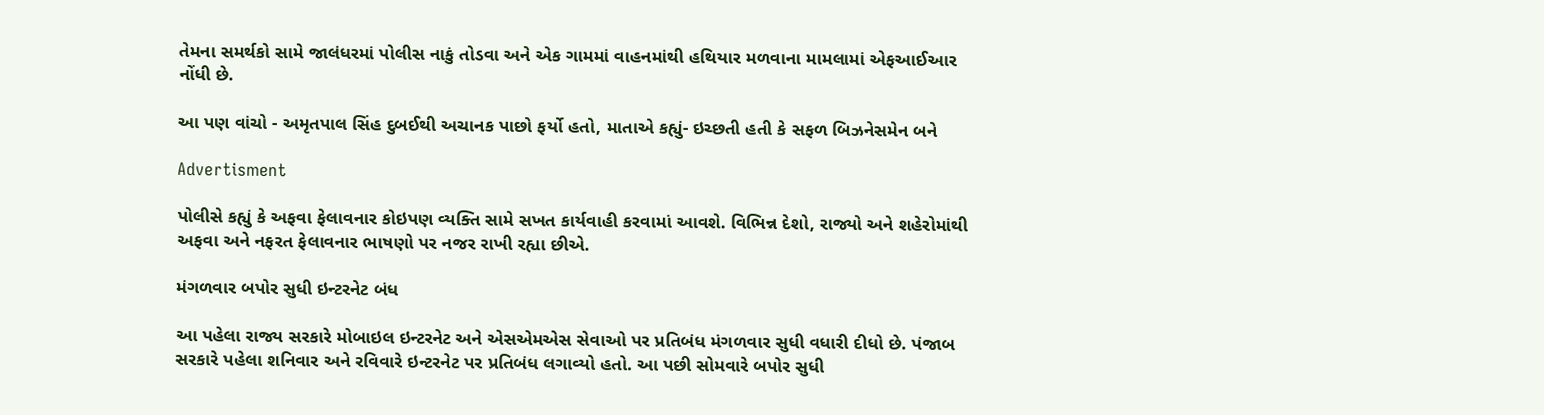તેમના સમર્થકો સામે જાલંધરમાં પોલીસ નાકું તોડવા અને એક ગામમાં વાહનમાંથી હથિયાર મળવાના મામલામાં એફઆઈઆર નોંધી છે.

આ પણ વાંચો - અમૃતપાલ સિંહ દુબઈથી અચાનક પાછો ફર્યો હતો, માતાએ કહ્યું- ઇચ્છતી હતી કે સફળ બિઝનેસમેન બને

Advertisment

પોલીસે કહ્યું કે અફવા ફેલાવનાર કોઇપણ વ્યક્તિ સામે સખત કાર્યવાહી કરવામાં આવશે. વિભિન્ન દેશો, રાજ્યો અને શહેરોમાંથી અફવા અને નફરત ફેલાવનાર ભાષણો પર નજર રાખી રહ્યા છીએ.

મંગળવાર બપોર સુધી ઇન્ટરનેટ બંધ

આ પહેલા રાજ્ય સરકારે મોબાઇલ ઇન્ટરનેટ અને એસએમએસ સેવાઓ પર પ્રતિબંધ મંગળવાર સુધી વધારી દીધો છે. પંજાબ સરકારે પહેલા શનિવાર અને રવિવારે ઇન્ટરનેટ પર પ્રતિબંધ લગાવ્યો હતો. આ પછી સોમવારે બપોર સુધી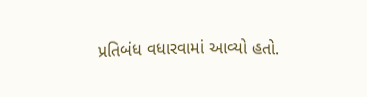પ્રતિબંધ વધારવામાં આવ્યો હતો.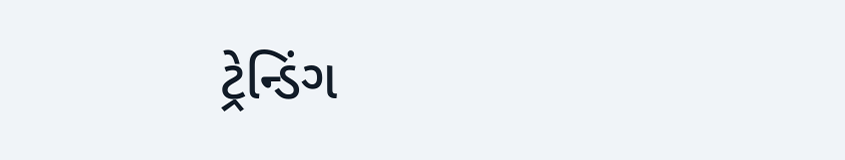ટ્રેન્ડિંગ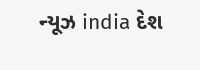ન્યૂઝ india દેશ